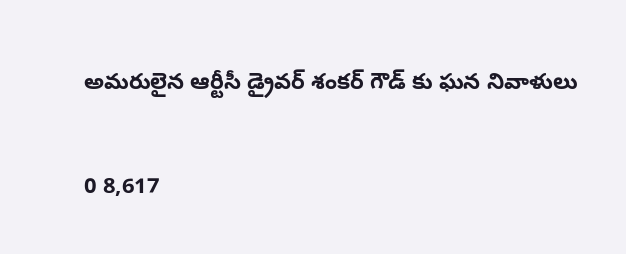అమరులైన ఆర్టీసీ డ్రైవర్ శంకర్ గౌడ్ కు ఘన నివాళులు

0 8,617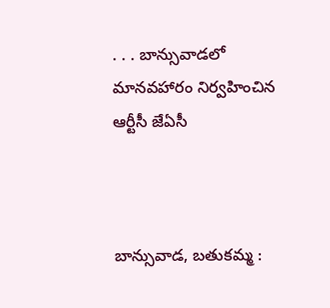. . . బాన్సువాడలో మానవహారం నిర్వహించిన ఆర్టీసీ జేఏసీ



బాన్సువాడ, బతుకమ్మ :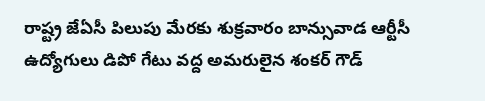రాష్ట్ర జేఏసీ పిలుపు మేరకు శుక్రవారం బాన్సువాడ ఆర్టీసీ  ఉద్యోగులు డిపో గేటు వద్ద అమరులైన శంకర్ గౌడ్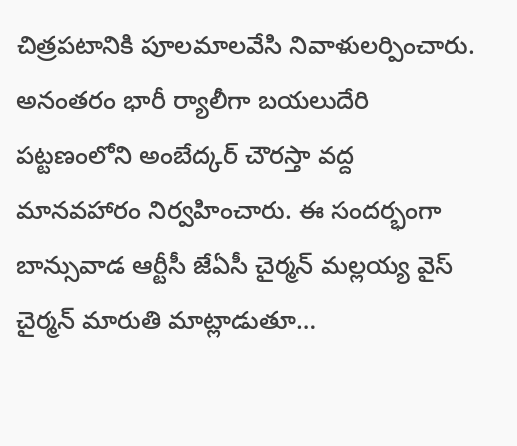చిత్రపటానికి పూలమాలవేసి నివాళులర్పించారు. అనంతరం భారీ ర్యాలీగా బయలుదేరి పట్టణంలోని అంబేద్కర్ చౌరస్తా వద్ద మానవహారం నిర్వహించారు. ఈ సందర్భంగా బాన్సువాడ ఆర్టీసీ జేఏసీ చైర్మన్ మల్లయ్య వైస్ చైర్మన్ మారుతి మాట్లాడుతూ…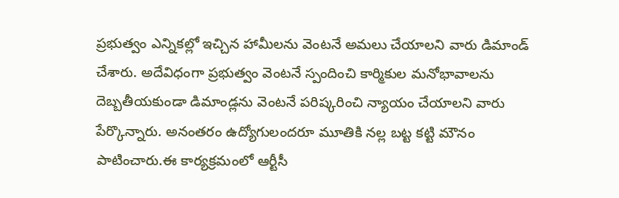ప్రభుత్వం ఎన్నికల్లో ఇచ్చిన హామీలను వెంటనే అమలు చేయాలని వారు డిమాండ్ చేశారు. అదేవిధంగా ప్రభుత్వం వెంటనే స్పందించి కార్మికుల మనోభావాలను దెబ్బతీయకుండా డిమాండ్లను వెంటనే పరిష్కరించి న్యాయం చేయాలని వారు పేర్కొన్నారు. అనంతరం ఉద్యోగులందరూ మూతికి నల్ల బట్ట కట్టి మౌనం పాటించారు.ఈ కార్యక్రమంలో ఆర్టీసీ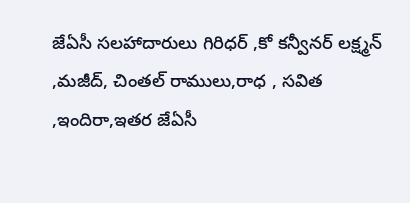జేఏసీ సలహాదారులు గిరిధర్ ,కో కన్వీనర్ లక్ష్మన్ ,మజీద్, చింతల్ రాములు,రాధ , సవిత ,ఇందిరా,ఇతర జేఏసీ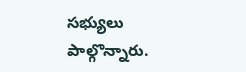సభ్యులు పాల్గొన్నారు.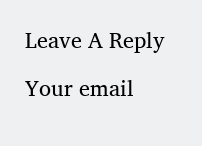Leave A Reply

Your email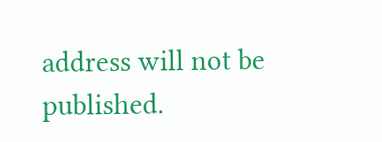address will not be published.